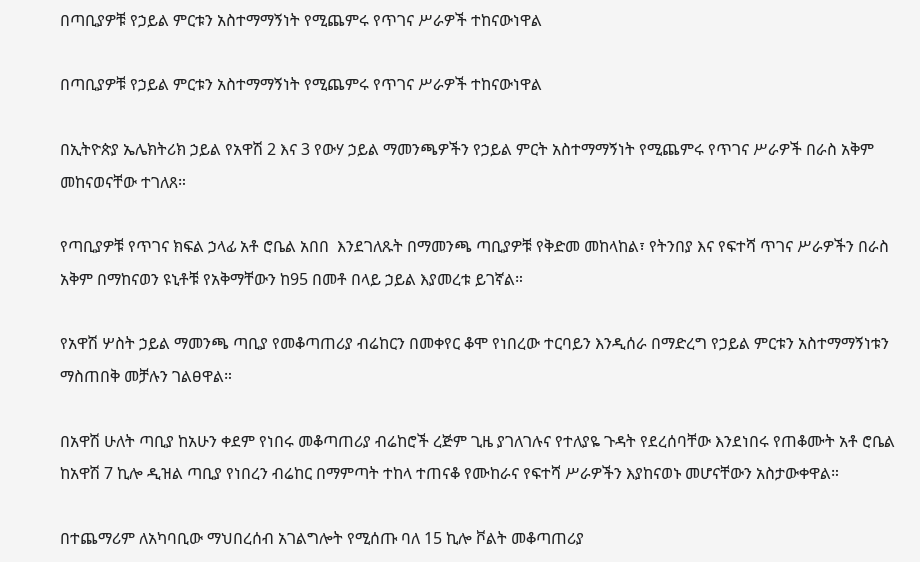በጣቢያዎቹ የኃይል ምርቱን አስተማማኝነት የሚጨምሩ የጥገና ሥራዎች ተከናውነዋል

በጣቢያዎቹ የኃይል ምርቱን አስተማማኝነት የሚጨምሩ የጥገና ሥራዎች ተከናውነዋል

በኢትዮጵያ ኤሌክትሪክ ኃይል የአዋሽ 2 እና 3 የውሃ ኃይል ማመንጫዎችን የኃይል ምርት አስተማማኝነት የሚጨምሩ የጥገና ሥራዎች በራስ አቅም መከናወናቸው ተገለጸ።

የጣቢያዎቹ የጥገና ክፍል ኃላፊ አቶ ሮቤል አበበ  እንደገለጹት በማመንጫ ጣቢያዎቹ የቅድመ መከላከል፣ የትንበያ እና የፍተሻ ጥገና ሥራዎችን በራስ አቅም በማከናወን ዩኒቶቹ የአቅማቸውን ከ95 በመቶ በላይ ኃይል እያመረቱ ይገኛል።

የአዋሽ ሦስት ኃይል ማመንጫ ጣቢያ የመቆጣጠሪያ ብሬከርን በመቀየር ቆሞ የነበረው ተርባይን እንዲሰራ በማድረግ የኃይል ምርቱን አስተማማኝነቱን ማስጠበቅ መቻሉን ገልፀዋል።

በአዋሽ ሁለት ጣቢያ ከአሁን ቀደም የነበሩ መቆጣጠሪያ ብሬከሮች ረጅም ጊዜ ያገለገሉና የተለያዬ ጉዳት የደረሰባቸው እንደነበሩ የጠቆሙት አቶ ሮቤል ከአዋሽ 7 ኪሎ ዲዝል ጣቢያ የነበረን ብሬከር በማምጣት ተከላ ተጠናቆ የሙከራና የፍተሻ ሥራዎችን እያከናወኑ መሆናቸውን አስታውቀዋል።

በተጨማሪም ለአካባቢው ማህበረሰብ አገልግሎት የሚሰጡ ባለ 15 ኪሎ ቮልት መቆጣጠሪያ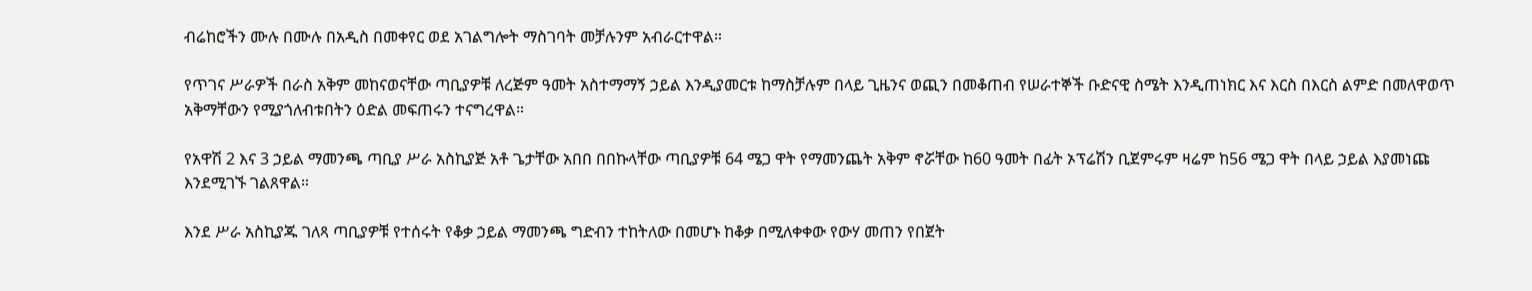ብሬከሮችን ሙሉ በሙሉ በአዲስ በመቀየር ወደ አገልግሎት ማስገባት መቻሉንም አብራርተዋል።

የጥገና ሥራዎች በራስ አቅም መከናወናቸው ጣቢያዎቹ ለረጅም ዓመት አስተማማኝ ኃይል እንዲያመርቱ ከማስቻሉም በላይ ጊዜንና ወጪን በመቆጠብ የሠራተኞች ቡድናዊ ስሜት እንዲጠነክር እና እርስ በእርስ ልምድ በመለዋወጥ አቅማቸውን የሚያጎለብቱበትን ዕድል መፍጠሩን ተናግረዋል።

የአዋሽ 2 እና 3 ኃይል ማመንጫ ጣቢያ ሥራ አስኪያጅ አቶ ጌታቸው አበበ በበኩላቸው ጣቢያዎቹ 64 ሜጋ ዋት የማመንጨት አቅም ኖሯቸው ከ60 ዓመት በፊት ኦፕሬሽን ቢጀምሩም ዛሬም ከ56 ሜጋ ዋት በላይ ኃይል እያመነጩ እንደሚገኙ ገልጸዋል።

እንደ ሥራ አስኪያጁ ገለጻ ጣቢያዎቹ የተሰሩት የቆቃ ኃይል ማመንጫ ግድብን ተከትለው በመሆኑ ከቆቃ በሚለቀቀው የውሃ መጠን የበጀት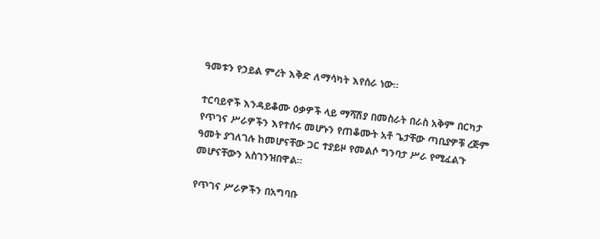ዓመቱን የኃይል ምረት እቅድ ለማሳካት እየሰራ ነው።

ተርባይኖች እንዳይቆሙ ዕቃዎች ላይ ማሻሽያ በመስራት በራስ አቅም በርካታ የጥገና ሥራዎችን እየተሰሩ መሆኑን የጠቆሙት አቶ ጌታቸው ጣቢያዎቹ ረጅም ዓመት ያገለገሉ ከመሆናቸው ጋር ተያይዞ የመልሶ ግንባታ ሥራ የሚፈልጉ መሆናቸውን አስገንዝበዋል።

የጥገና ሥራዎችን በአግባቡ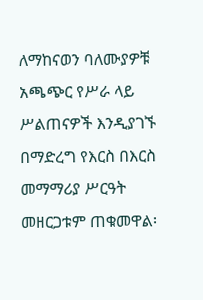ለማከናወን ባለሙያዎቹ አጫጭር የሥራ ላይ ሥልጠናዎች እንዲያገኙ በማድረግ የእርስ በእርስ መማማሪያ ሥርዓት መዘርጋቱም ጠቁመዋል፡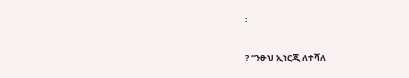፡

? “ንፁህ ኢነርጂ ለተሻለ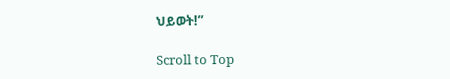ህይወት!”

Scroll to Top